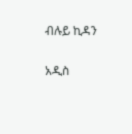ብሉይ ኪዳን

አዲስ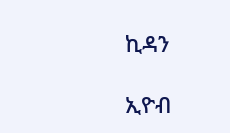ኪዳን

ኢዮብ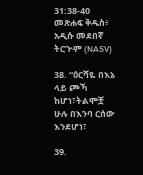31:38-40 መጽሐፍ ቅዱስ፥ አዲሱ መደበኛ ትርጒም (NASV)

38. “ዕርሻዬ በእኔ ላይ ጮኻ ከሆነ፣ትልሞቿ ሁሉ በእንባ ርሰው እንደሆነ፣

39.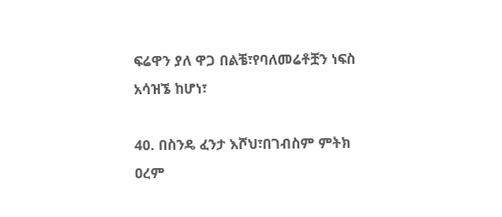ፍሬዋን ያለ ዋጋ በልቼ፣የባለመሬቶቿን ነፍስ አሳዝኜ ከሆነ፣

40. በስንዴ ፈንታ እሾህ፣በገብስም ምትክ ዐረም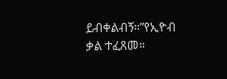ይብቀልብኝ።”የኢዮብ ቃል ተፈጸመ።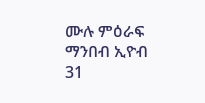ሙሉ ምዕራፍ ማንበብ ኢዮብ 31